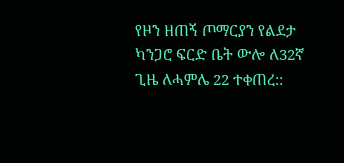የዞን ዘጠኝ ጦማርያን የልደታ ካንጋሮ ፍርድ ቤት ውሎ ለ32ኛ ጊዜ ለሓምሌ 22 ተቀጠረ::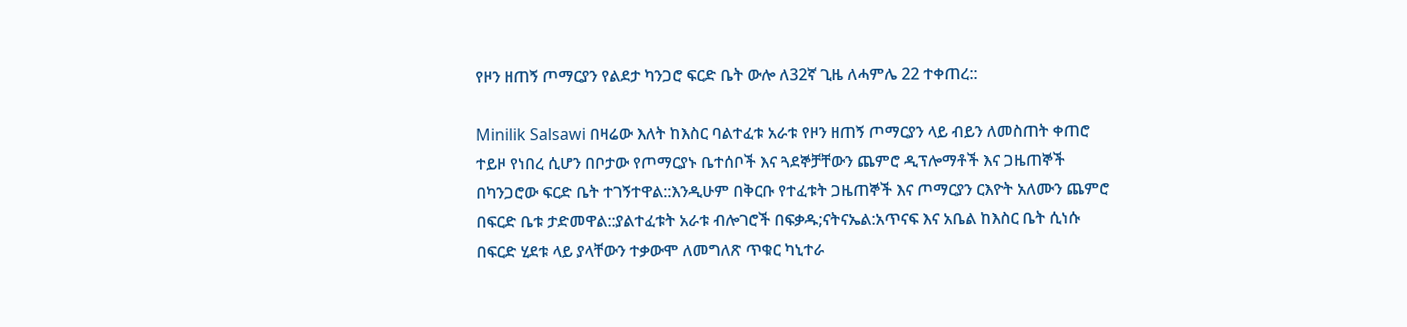የዞን ዘጠኝ ጦማርያን የልደታ ካንጋሮ ፍርድ ቤት ውሎ ለ32ኛ ጊዜ ለሓምሌ 22 ተቀጠረ::

Minilik Salsawi በዛሬው እለት ከእስር ባልተፈቱ አራቱ የዞን ዘጠኝ ጦማርያን ላይ ብይን ለመስጠት ቀጠሮ ተይዞ የነበረ ሲሆን በቦታው የጦማርያኑ ቤተሰቦች እና ጓደኞቻቸውን ጨምሮ ዲፕሎማቶች እና ጋዜጠኞች በካንጋሮው ፍርድ ቤት ተገኝተዋል::እንዲሁም በቅርቡ የተፈቱት ጋዜጠኞች እና ጦማርያን ርእዮት አለሙን ጨምሮ በፍርድ ቤቱ ታድመዋል::ያልተፈቱት አራቱ ብሎገሮች በፍቃዱ;ናትናኤል:አጥናፍ እና አቤል ከእስር ቤት ሲነሱ በፍርድ ሂደቱ ላይ ያላቸውን ተቃውሞ ለመግለጽ ጥቁር ካኒተራ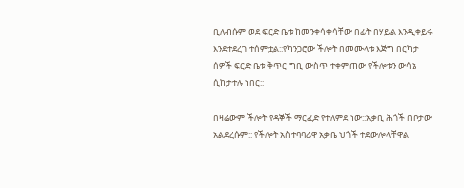ቢለብሱም ወደ ፍርድ ቤቱ ከመንቀሳቀሳቸው በፊት በሃይል እንዲቀይሩ እንደተደረገ ተሰምቷል::የካንጋሮው ችሎት በመሙላቱ እጅግ በርካታ ሰዎች ፍርድ ቤቱ ቅጥር ግቢ ውስጥ ተቀምጠው የችሎቱን ውሳኔ ሲከታተሉ ነበር::

በዛሬውም ችሎት የዳኞች ማርፈድ የተለምደ ነው::አቃቢ ሕጎች በቦታው አልደረሱም:: የችሎት አስተባባሪዋ አቃቤ ህጎች ተደውሎላቸዋል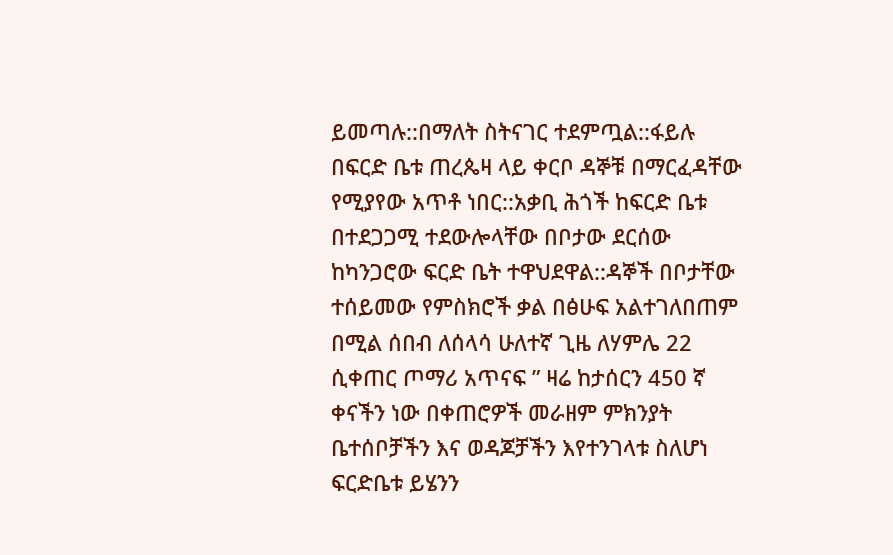ይመጣሉ::በማለት ስትናገር ተደምጧል::ፋይሉ በፍርድ ቤቱ ጠረጴዛ ላይ ቀርቦ ዳኞቹ በማርፈዳቸው የሚያየው አጥቶ ነበር::አቃቢ ሕጎች ከፍርድ ቤቱ በተደጋጋሚ ተደውሎላቸው በቦታው ደርሰው ከካንጋሮው ፍርድ ቤት ተዋህደዋል::ዳኞች በቦታቸው ተሰይመው የምስክሮች ቃል በፅሁፍ አልተገለበጠም በሚል ሰበብ ለሰላሳ ሁለተኛ ጊዜ ለሃምሌ 22 ሲቀጠር ጦማሪ አጥናፍ ” ዛሬ ከታሰርን 450 ኛ ቀናችን ነው በቀጠሮዎች መራዘም ምክንያት ቤተሰቦቻችን እና ወዳጆቻችን እየተንገላቱ ስለሆነ ፍርድቤቱ ይሄንን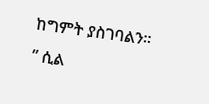ከግምት ያስገባልን። ” ሲል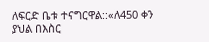ለፍርድ ቤቱ ተናግርዋል::«ለ450 ቀን ያህል በእስር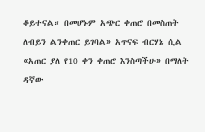ቆይተናል። በመሆኑም አጭር ቀጠሮ በመስጠት ለብይን ልንቀጠር ይገባል» አጥናፍ ብርሃኔ ሲል «አጠር ያለ የ10 ቀን ቀጠሮ እንስጣችሁ» በማለት ዳኛው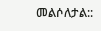መልሶለታል::